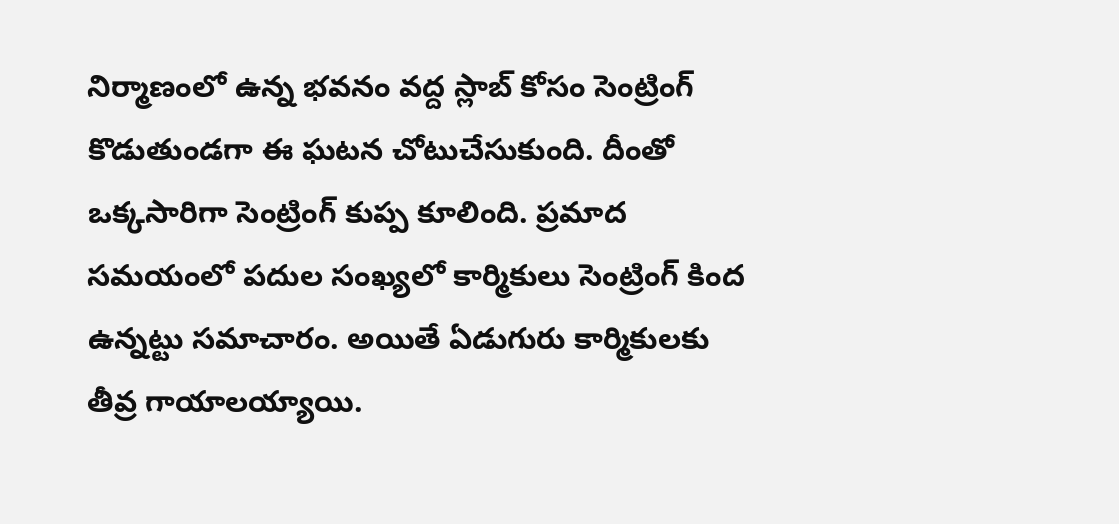నిర్మాణంలో ఉన్న భవనం వద్ద స్లాబ్ కోసం సెంట్రింగ్ కొడుతుండగా ఈ ఘటన చోటుచేసుకుంది. దీంతో ఒక్కసారిగా సెంట్రింగ్ కుప్ప కూలింది. ప్రమాద సమయంలో పదుల సంఖ్యలో కార్మికులు సెంట్రింగ్ కింద ఉన్నట్టు సమాచారం. అయితే ఏడుగురు కార్మికులకు తీవ్ర గాయాలయ్యాయి.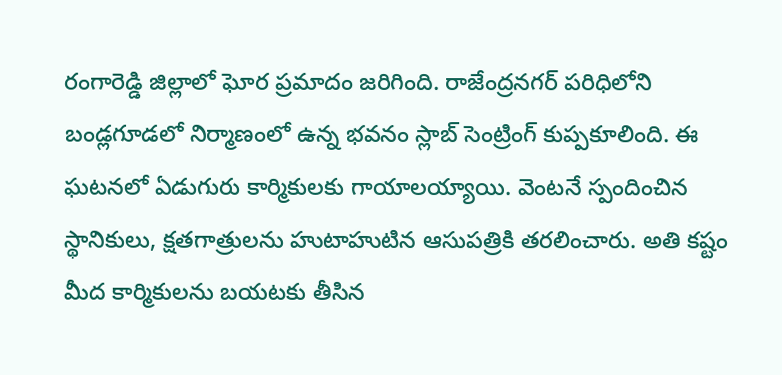రంగారెడ్డి జిల్లాలో ఘోర ప్రమాదం జరిగింది. రాజేంద్రనగర్ పరిధిలోని బండ్లగూడలో నిర్మాణంలో ఉన్న భవనం స్లాబ్ సెంట్రింగ్ కుప్పకూలింది. ఈ ఘటనలో ఏడుగురు కార్మికులకు గాయాలయ్యాయి. వెంటనే స్పందించిన స్థానికులు, క్షతగాత్రులను హుటాహుటిన ఆసుపత్రికి తరలించారు. అతి కష్టం మీద కార్మికులను బయటకు తీసిన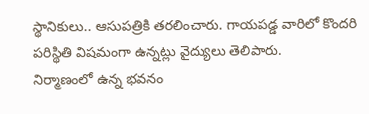స్థానికులు.. ఆసుపత్రికి తరలించారు. గాయపడ్డ వారిలో కొందరి పరిస్థితి విషమంగా ఉన్నట్లు వైద్యులు తెలిపారు.
నిర్మాణంలో ఉన్న భవనం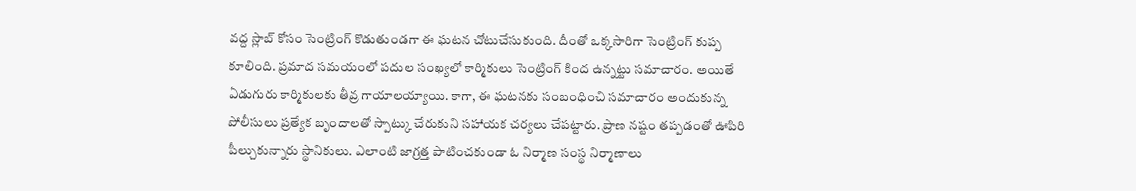వద్ద స్లాబ్ కోసం సెంట్రింగ్ కొడుతుండగా ఈ ఘటన చోటుచేసుకుంది. దీంతో ఒక్కసారిగా సెంట్రింగ్ కుప్ప కూలింది. ప్రమాద సమయంలో పదుల సంఖ్యలో కార్మికులు సెంట్రింగ్ కింద ఉన్నట్టు సమాచారం. అయితే ఏడుగురు కార్మికులకు తీవ్ర గాయాలయ్యాయి. కాగా, ఈ ఘటనకు సంబంధించి సమాచారం అందుకున్న పోలీసులు ప్రత్యేక బృందాలతో స్పాట్కు చేరుకుని సహాయక చర్యలు చేపట్టారు. ప్రాణ నష్టం తప్పడంతో ఊపిరి పీల్చుకున్నారు స్థానికులు. ఎలాంటి జాగ్రత్త పాటించకుండా ఓ నిర్మాణ సంస్థ నిర్మాణాలు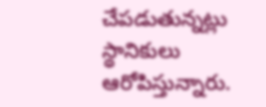చేపడుతున్నట్లు స్థానికులు ఆరోపిస్తున్నారు.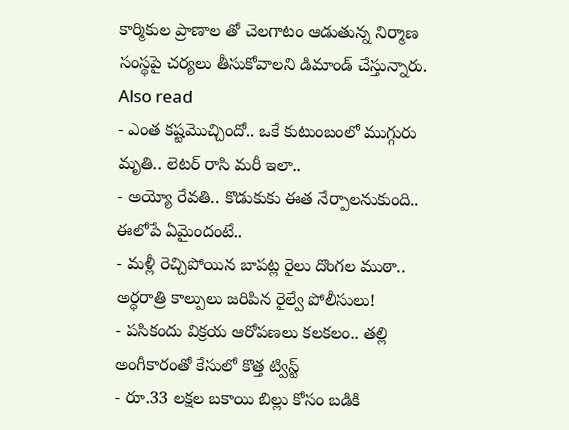కార్మికుల ప్రాణాల తో చెలగాటం ఆడుతున్న నిర్మాణ సంస్థపై చర్యలు తీసుకోవాలని డిమాండ్ చేస్తున్నారు.
Also read
- ఎంత కష్టమొచ్చిందో.. ఒకే కుటుంబంలో ముగ్గురు మృతి.. లెటర్ రాసి మరీ ఇలా..
- అయ్యో రేవతి.. కొడుకుకు ఈత నేర్పాలనుకుంది.. ఈలోపే ఏమైందంటే..
- మళ్లీ రెచ్చిపోయిన బాపట్ల రైలు దొంగల ముఠా.. అర్ధరాత్రి కాల్పులు జరిపిన రైల్వే పోలీసులు!
- పసికందు విక్రయ ఆరోపణలు కలకలం.. తల్లి అంగీకారంతో కేసులో కొత్త ట్విస్ట్
- రూ.33 లక్షల బకాయి బిల్లు కోసం బడికి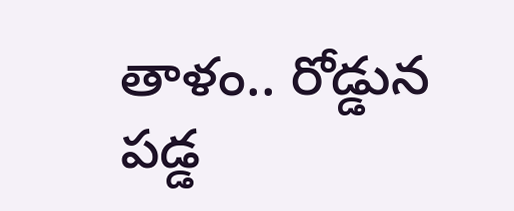తాళం.. రోడ్డున పడ్డ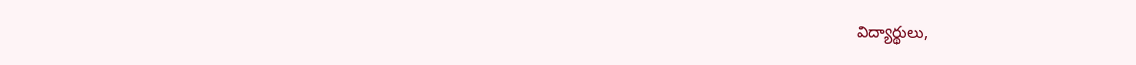విద్యార్థులు,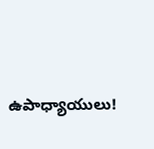ఉపాధ్యాయులు!